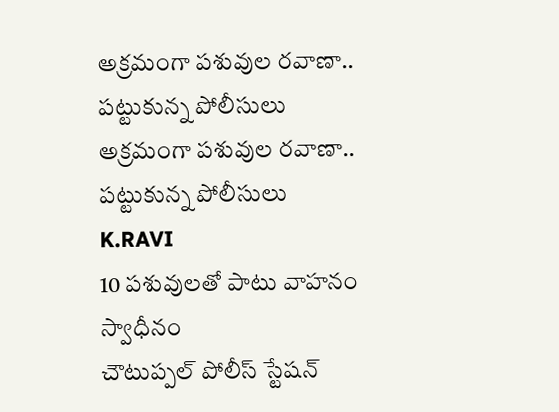అక్రమంగా పశువుల రవాణా.. పట్టుకున్న పోలీసులు
అక్రమంగా పశువుల రవాణా.. పట్టుకున్న పోలీసులు
K.RAVI
10 పశువులతో పాటు వాహనం స్వాధీనం
చౌటుప్పల్ పోలీస్ స్టేషన్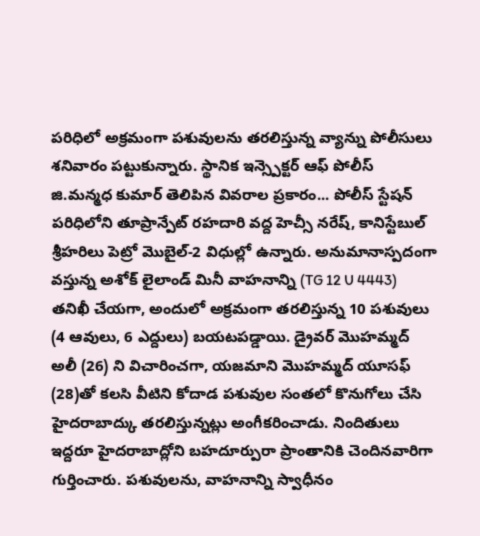పరిధిలో అక్రమంగా పశువులను తరలిస్తున్న వ్యాన్ను పోలీసులు శనివారం పట్టుకున్నారు. స్థానిక ఇన్స్పెక్టర్ ఆఫ్ పోలీస్ జి.మన్మధ కుమార్ తెలిపిన వివరాల ప్రకారం... పోలీస్ స్టేషన్ పరిధిలోని తూప్రాన్పేట్ రహదారి వద్ద హెచ్సీ నరేష్, కానిస్టేబుల్ శ్రీహరిలు పెట్రో మొబైల్-2 విధుల్లో ఉన్నారు. అనుమానాస్పదంగా వస్తున్న అశోక్ లైలాండ్ మినీ వాహనాన్ని (TG 12 U 4443) తనిఖీ చేయగా, అందులో అక్రమంగా తరలిస్తున్న 10 పశువులు (4 ఆవులు, 6 ఎద్దులు) బయటపడ్డాయి. డ్రైవర్ మొహమ్మద్ అలీ (26) ని విచారించగా, యజమాని మొహమ్మద్ యూసఫ్ (28)తో కలసి వీటిని కోదాడ పశువుల సంతలో కొనుగోలు చేసి హైదరాబాద్కు తరలిస్తున్నట్లు అంగీకరించాడు. నిందితులు ఇద్దరూ హైదరాబాద్లోని బహదూర్పురా ప్రాంతానికి చెందినవారిగా గుర్తించారు. పశువులను, వాహనాన్ని స్వాధీనం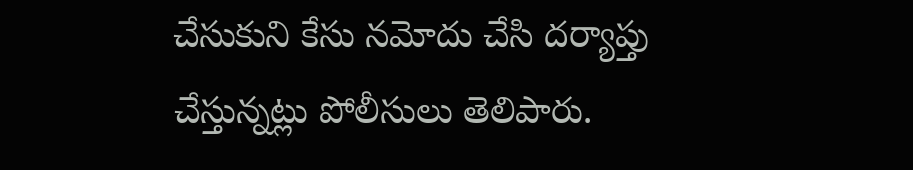చేసుకుని కేసు నమోదు చేసి దర్యాప్తు చేస్తున్నట్లు పోలీసులు తెలిపారు.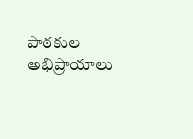పాఠకుల అభిప్రాయాలు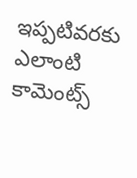ఇప్పటివరకు ఎలాంటి కామెంట్స్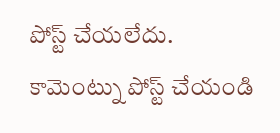పోస్ట్ చేయలేదు.
కామెంట్ను పోస్ట్ చేయండి